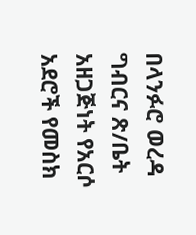በላንፉሮ ወረዳ ግብርና ጽ/ቤት አዘጋጅነት የአርሶ አደሮች የመስክ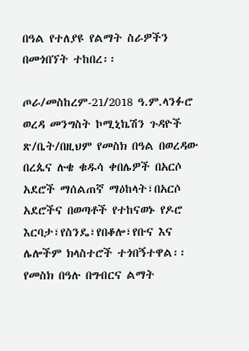በዓል የተለያዩ የልማት ስራዎችን በመጎበኘት ተከበረ፡፡

ጦራ/መስከረም-21/2018 ዓ.ም.ላንፉሮ ወረዳ መንግስት ኮሚኒኬሽን ጉዳዮች ጽ/ቤት/በዚህም የመስክ በዓል በወረዳው በረጴና ሉቄ ቁዱሳ ቀበሌዎች በአርሶ አደሮች ማሰልጠኛ ማዕከላት፣በአርሶ አደሮችና በወጣቶች የተከናወኑ የዶሮ እርባታ፣የስንዴ፣የበቆሎ፣የቡና እና ሌሎችም ክላስተሮች ተጎበኝተዋል፡፡
የመስክ በዓሉ በግብርና ልማት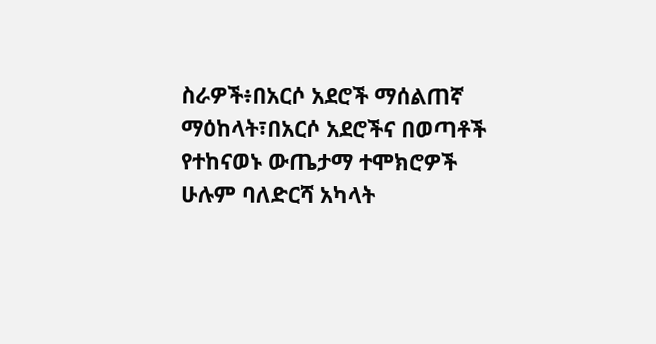ስራዎች፥በአርሶ አደሮች ማሰልጠኛ ማዕከላት፣በአርሶ አደሮችና በወጣቶች የተከናወኑ ውጤታማ ተሞክሮዎች ሁሉም ባለድርሻ አካላት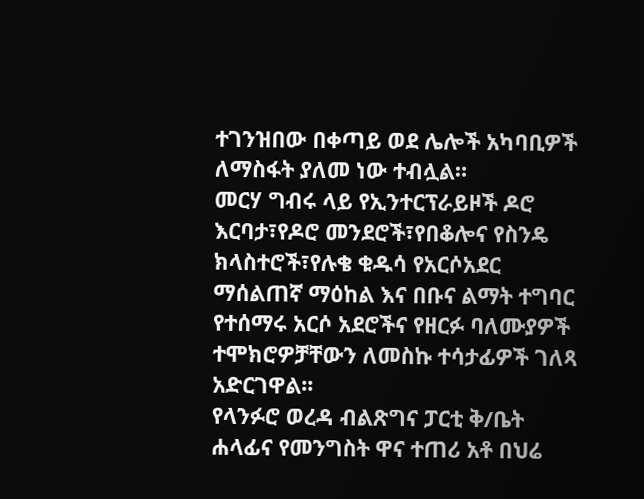ተገንዝበው በቀጣይ ወደ ሌሎች አካባቢዎች ለማስፋት ያለመ ነው ተብሏል።
መርሃ ግብሩ ላይ የኢንተርፕራይዞች ዶሮ እርባታ፣የዶሮ መንደሮች፣የበቆሎና የስንዴ ክላስተሮች፣የሉቄ ቁዱሳ የአርሶአደር ማሰልጠኛ ማዕከል እና በቡና ልማት ተግባር የተሰማሩ አርሶ አደሮችና የዘርፉ ባለሙያዎች ተሞክሮዎቻቸውን ለመስኩ ተሳታፊዎች ገለጻ አድርገዋል፡፡
የላንፉሮ ወረዳ ብልጽግና ፓርቲ ቅ/ቤት ሐላፊና የመንግስት ዋና ተጠሪ አቶ በህሬ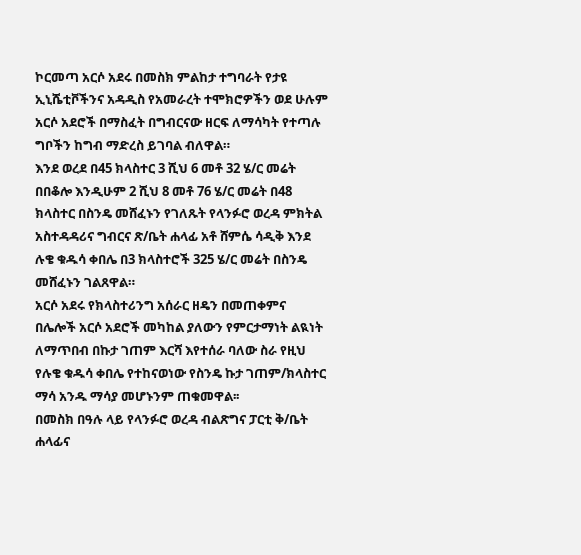ኮርመጣ አርሶ አደሩ በመስክ ምልከታ ተግባራት የታዩ ኢኒሼቲቮችንና አዳዲስ የአመራረት ተሞክሮዎችን ወደ ሁሉም አርሶ አደሮች በማስፈት በግብርናው ዘርፍ ለማሳካት የተጣሉ ግቦችን ከግብ ማድረስ ይገባል ብለዋል።
እንደ ወረደ በ45 ክላስተር 3 ሺህ 6 መቶ 32 ሄ/ር መሬት በበቆሎ እንዲሁም 2 ሺህ 8 መቶ 76 ሄ/ር መሬት በ48 ክላስተር በስንዴ መሸፈኑን የገለጹት የላንፉሮ ወረዳ ምክትል አስተዳዳሪና ግብርና ጽ/ቤት ሐላፊ አቶ ሸምሴ ሳዲቅ እንደ ሉቄ ቁዱሳ ቀበሌ በ3 ክላስተሮች 325 ሄ/ር መሬት በስንዴ መሸፈኑን ገልጸዋል።
አርሶ አደሩ የክላስተሪንግ አሰራር ዘዴን በመጠቀምና በሌሎች አርሶ አደሮች መካከል ያለውን የምርታማነት ልዪነት ለማጥበብ በኩታ ገጠም እርሻ እየተሰራ ባለው ስራ የዚህ የሉቄ ቁዱሳ ቀበሌ የተከናወነው የስንዴ ኩታ ገጠም/ክላስተር ማሳ አንዱ ማሳያ መሆኑንም ጠቁመዋል፡፡
በመስክ በዓሉ ላይ የላንፉሮ ወረዳ ብልጽግና ፓርቲ ቅ/ቤት ሐላፊና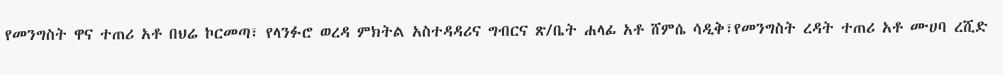የመንግስት ዋና ተጠሪ አቶ በህሬ ኮርመጣ፣ የላንፉሮ ወረዳ ምክትል አስተዳዳሪና ግብርና ጽ/ቤት ሐላፊ አቶ ሸምሴ ሳዲቅ፣የመንግስት ረዳት ተጠሪ አቶ ሙሀባ ረሺድ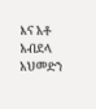እና አቶ አብደላ አህመድን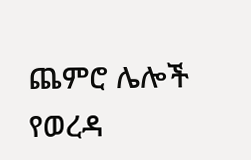ጨምሮ ሌሎች የወረዳ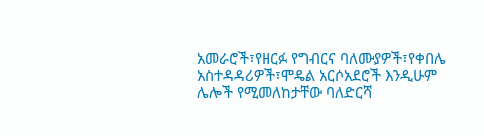አመራሮች፣የዘርፉ የግብርና ባለሙያዎች፣የቀበሌ አስተዳዳሪዎች፣ሞዴል አርሶአደሮች እንዲሁም ሌሎች የሚመለከታቸው ባለድርሻ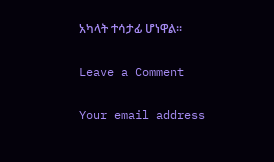አካላት ተሳታፊ ሆነዋል፡፡

Leave a Comment

Your email address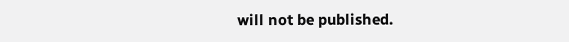will not be published.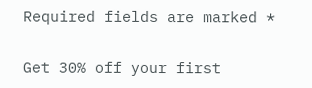Required fields are marked *

Get 30% off your first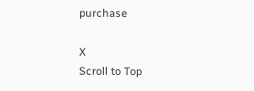purchase

X
Scroll to Top